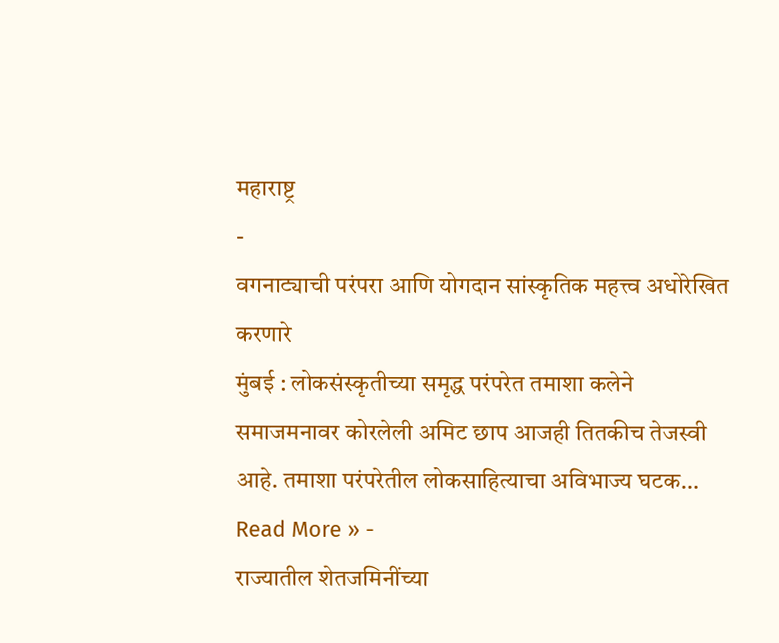महाराष्ट्र
-
वगनाट्याची परंपरा आणि योगदान सांस्कृतिक महत्त्व अधोरेखित करणारे
मुंबई : लोकसंस्कृतीच्या समृद्ध परंपरेत तमाशा कलेने समाजमनावर कोरलेली अमिट छाप आजही तितकीच तेजस्वी आहे. तमाशा परंपरेतील लोकसाहित्याचा अविभाज्य घटक…
Read More » -
राज्यातील शेतजमिनींच्या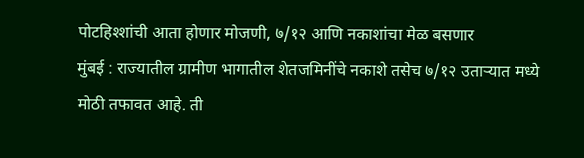पोटहिश्शांची आता होणार मोजणी, ७/१२ आणि नकाशांचा मेळ बसणार
मुंबई : राज्यातील ग्रामीण भागातील शेतजमिनींचे नकाशे तसेच ७/१२ उताऱ्यात मध्ये मोठी तफावत आहे. ती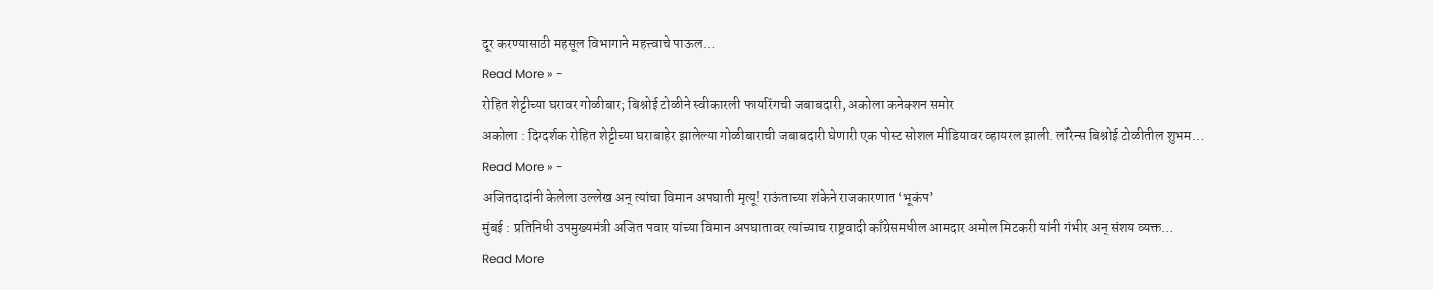दूर करण्यासाठी महसूल विभागाने महत्त्वाचे पाऊल…
Read More » -
रोहित शेट्टीच्या घरावर गोळीबार; बिश्नोई टोळीने स्वीकारली फायरिंगची जबाबदारी, अकोला कनेक्शन समोर
अकोला : दिग्दर्शक रोहित शेट्टीच्या घराबाहेर झालेल्या गोळीबाराची जबाबदारी घेणारी एक पोस्ट सोशल मीडियावर व्हायरल झाली. लॉरेन्स बिश्नोई टोळीतील शुभम…
Read More » -
अजितदादांनी केलेला उल्लेख अन् त्यांचा विमान अपघाती मृत्यू! राऊंताच्या शंकेने राजकारणात ‘भूकंप’
मुंबई : प्रतिनिधी उपमुख्यमंत्री अजित पवार यांच्या विमान अपघातावर त्यांच्याच राष्ट्रवादी काँग्रेसमधील आमदार अमोल मिटकरी यांनी गंभीर अन् संशय व्यक्त…
Read More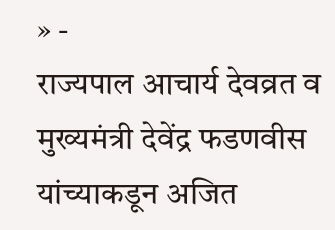» -
राज्यपाल आचार्य देवव्रत व मुख्यमंत्री देवेंद्र फडणवीस यांच्याकडून अजित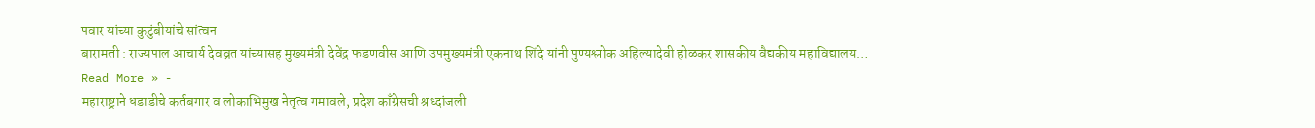पवार यांच्या कुटुंबीयांचे सांत्वन
बारामती : राज्यपाल आचार्य देवव्रत यांच्यासह मुख्यमंत्री देवेंद्र फडणवीस आणि उपमुख्यमंत्री एकनाथ शिंदे यांनी पुण्यश्लोक अहिल्यादेवी होळकर शासकीय वैद्यकीय महाविद्यालय…
Read More » -
महाराष्ट्राने धडाडीचे कर्तबगार व लोकाभिमुख नेतृत्व गमावले, प्रदेश काँग्रेसची श्रध्दांजली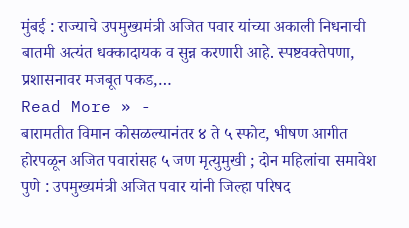मुंबई : राज्याचे उपमुख्यमंत्री अजित पवार यांच्या अकाली निधनाची बातमी अत्यंत धक्कादायक व सुन्न करणारी आहे. स्पष्टवक्तेपणा, प्रशासनावर मजबूत पकड,…
Read More » -
बारामतीत विमान कोसळल्यानंतर ४ ते ५ स्फोट, भीषण आगीत होरपळून अजित पवारांसह ५ जण मृत्युमुखी ; दोन महिलांचा समावेश
पुणे : उपमुख्यमंत्री अजित पवार यांनी जिल्हा परिषद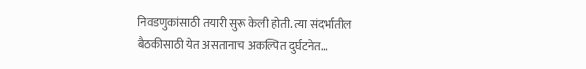निवडणुकांसाठी तयारी सुरू केली होती. त्या संदर्भातील बैठकीसाठी येत असतानाच अकल्पित दुर्घटनेत…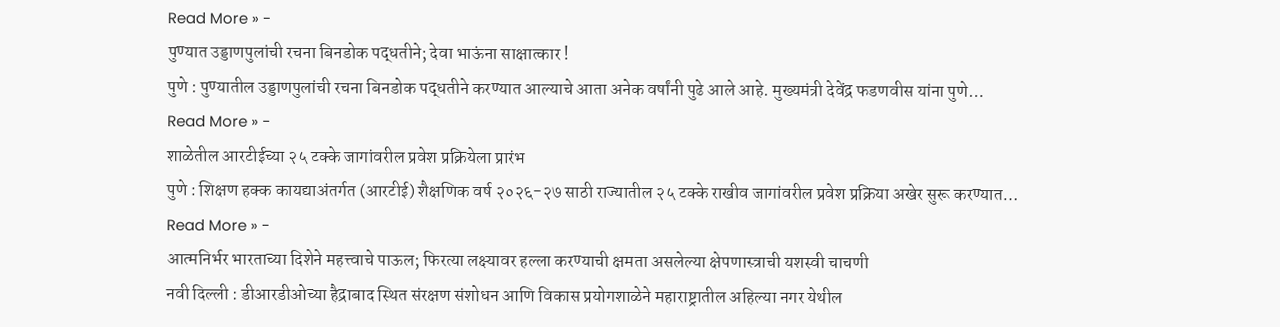Read More » -
पुण्यात उड्डाणपुलांची रचना बिनडोक पद्धतीने; देवा भाऊंना साक्षात्कार !
पुणे : पुण्यातील उड्डाणपुलांची रचना बिनडोक पद्धतीने करण्यात आल्याचे आता अनेक वर्षांनी पुढे आले आहे. मुख्यमंत्री देवेंद्र फडणवीस यांना पुणे…
Read More » -
शाळेतील आरटीईच्या २५ टक्के जागांवरील प्रवेश प्रक्रियेला प्रारंभ
पुणे : शिक्षण हक्क कायद्याअंतर्गत (आरटीई) शैक्षणिक वर्ष २०२६-२७ साठी राज्यातील २५ टक्के राखीव जागांवरील प्रवेश प्रक्रिया अखेर सुरू करण्यात…
Read More » -
आत्मनिर्भर भारताच्या दिशेने महत्त्वाचे पाऊल; फिरत्या लक्ष्यावर हल्ला करण्याची क्षमता असलेल्या क्षेपणास्त्राची यशस्वी चाचणी
नवी दिल्ली : डीआरडीओच्या हैद्राबाद स्थित संरक्षण संशोधन आणि विकास प्रयोगशाळेने महाराष्ट्रातील अहिल्या नगर येथील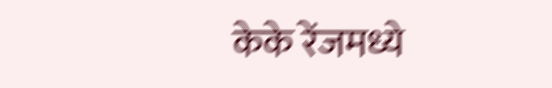केके रेंजमध्ये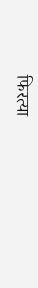फिरत्या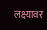लक्ष्यावर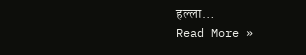हल्ला…
Read More »